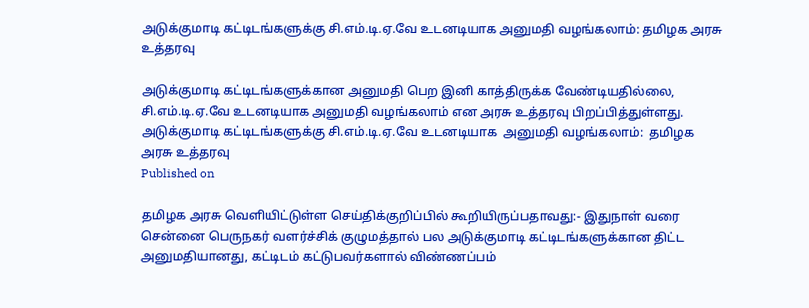அடுக்குமாடி கட்டிடங்களுக்கு சி.எம்.டி.ஏ.வே உடனடியாக அனுமதி வழங்கலாம்: தமிழக அரசு உத்தரவு

அடுக்குமாடி கட்டிடங்களுக்கான அனுமதி பெற இனி காத்திருக்க வேண்டியதில்லை, சி.எம்.டி.ஏ.வே உடனடியாக அனுமதி வழங்கலாம் என அரசு உத்தரவு பிறப்பித்துள்ளது.
அடுக்குமாடி கட்டிடங்களுக்கு சி.எம்.டி.ஏ.வே உடனடியாக  அனுமதி வழங்கலாம்:  தமிழக அரசு உத்தரவு
Published on

தமிழக அரசு வெளியிட்டுள்ள செய்திக்குறிப்பில் கூறியிருப்பதாவது:- இதுநாள் வரை சென்னை பெருநகர் வளர்ச்சிக் குழுமத்தால் பல அடுக்குமாடி கட்டிடங்களுக்கான திட்ட அனுமதியானது, கட்டிடம் கட்டுபவர்களால் விண்ணப்பம்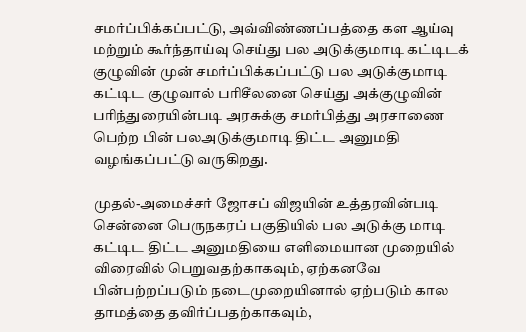சமர்ப்பிக்கப்பட்டு, அவ்விண்ணப்பத்தை கள ஆய்வு மற்றும் கூர்ந்தாய்வு செய்து பல அடுக்குமாடி கட்டிடக் குழுவின் முன் சமர்ப்பிக்கப்பட்டு பல அடுக்குமாடி கட்டிட குழுவால் பரிசீலனை செய்து அக்குழுவின் பரிந்துரையின்படி அரசுக்கு சமர்பித்து அரசாணை பெற்ற பின் பலஅடுக்குமாடி திட்ட அனுமதி வழங்கப்பட்டு வருகிறது.

முதல்-அமைச்சர் ஜோசப் விஜயின் உத்தரவின்படி சென்னை பெருநகரப் பகுதியில் பல அடுக்கு மாடி கட்டிட திட்ட அனுமதியை எளிமையான முறையில் விரைவில் பெறுவதற்காகவும், ஏற்கனவே பின்பற்றப்படும் நடைமுறையினால் ஏற்படும் கால தாமத்தை தவிர்ப்பதற்காகவும்,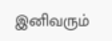இனிவரும்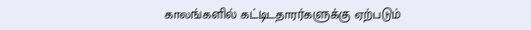காலங்களில் கட்டிடதாரர்களுக்கு ஏற்படும்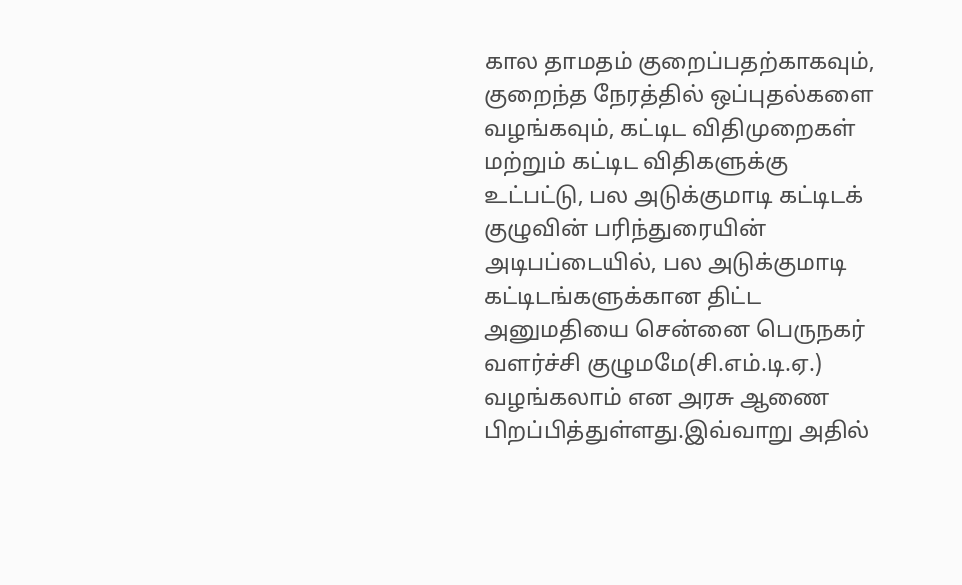கால தாமதம் குறைப்பதற்காகவும், குறைந்த நேரத்தில் ஒப்புதல்களை வழங்கவும், கட்டிட விதிமுறைகள் மற்றும் கட்டிட விதிகளுக்கு உட்பட்டு, பல அடுக்குமாடி கட்டிடக் குழுவின் பரிந்துரையின் அடிபப்டையில், பல அடுக்குமாடி கட்டிடங்களுக்கான திட்ட அனுமதியை சென்னை பெருநகர் வளர்ச்சி குழுமமே(சி.எம்.டி.ஏ.) வழங்கலாம் என அரசு ஆணை பிறப்பித்துள்ளது.இவ்வாறு அதில்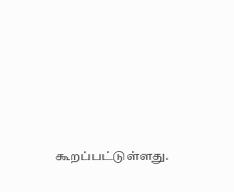கூறப்பட்டுள்ளது.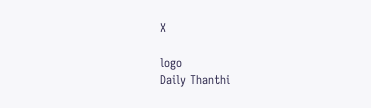X

logo
Daily Thanthi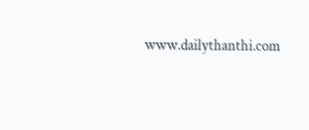www.dailythanthi.com